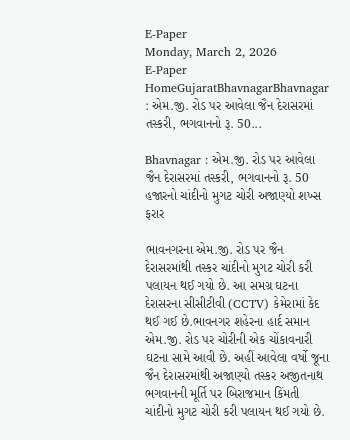E-Paper
Monday, March 2, 2026
E-Paper
HomeGujaratBhavnagarBhavnagar : એમ.જી. રોડ પર આવેલા જૈન દેરાસરમાં તસ્કરી, ભગવાનનો રૂ. 50...

Bhavnagar : એમ.જી. રોડ પર આવેલા જૈન દેરાસરમાં તસ્કરી, ભગવાનનો રૂ. 50 હજારનો ચાંદીનો મુગટ ચોરી અજાણ્યો શખ્સ ફરાર

ભાવનગરના એમ.જી. રોડ પર જૈન દેરાસરમાંથી તસ્કર ચાંદીનો મુગટ ચોરી કરી પલાયન થઈ ગયો છે. આ સમગ્ર ઘટના દેરાસરના સીસીટીવી (CCTV) કેમેરામાં કેદ થઈ ગઈ છે.ભાવનગર શહેરના હાર્દ સમાન એમ.જી. રોડ પર ચોરીની એક ચોંકાવનારી ઘટના સામે આવી છે. અહીં આવેલા વર્ષો જૂના જૈન દેરાસરમાંથી અજાણ્યો તસ્કર અજીતનાથ ભગવાનની મૂર્તિ પર બિરાજમાન કિંમતી ચાંદીનો મુગટ ચોરી કરી પલાયન થઈ ગયો છે.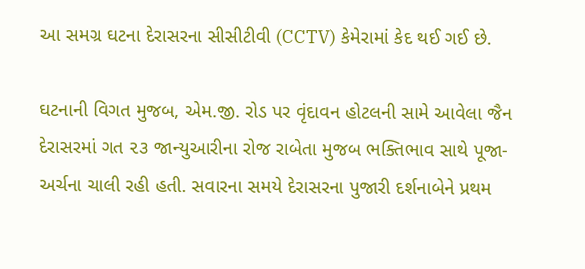આ સમગ્ર ઘટના દેરાસરના સીસીટીવી (CCTV) કેમેરામાં કેદ થઈ ગઈ છે.

ઘટનાની વિગત મુજબ, એમ.જી. રોડ પર વૃંદાવન હોટલની સામે આવેલા જૈન દેરાસરમાં ગત ૨૩ જાન્યુઆરીના રોજ રાબેતા મુજબ ભક્તિભાવ સાથે પૂજા-અર્ચના ચાલી રહી હતી. સવારના સમયે દેરાસરના પુજારી દર્શનાબેને પ્રથમ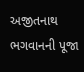અજીતનાથ ભગવાનની પૂજા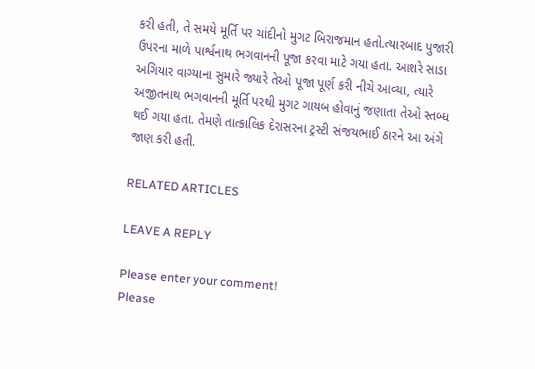કરી હતી, તે સમયે મૂર્તિ પર ચાંદીનો મુગટ બિરાજમાન હતો.ત્યારબાદ પુજારી ઉપરના માળે પાર્શ્વનાથ ભગવાનની પૂજા કરવા માટે ગયા હતા. આશરે સાડા અગિયાર વાગ્યાના સુમારે જ્યારે તેઓ પૂજા પૂર્ણ કરી નીચે આવ્યા, ત્યારે અજીતનાથ ભગવાનની મૂર્તિ પરથી મુગટ ગાયબ હોવાનું જણાતા તેઓ સ્તબ્ધ થઈ ગયા હતા. તેમણે તાત્કાલિક દેરાસરના ટ્રસ્ટી સંજયભાઈ ઠારને આ અંગે જાણ કરી હતી.

RELATED ARTICLES

LEAVE A REPLY

Please enter your comment!
Please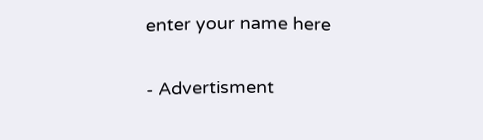enter your name here

- Advertisment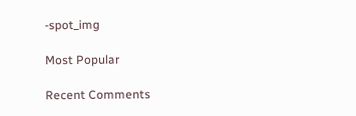-spot_img

Most Popular

Recent Comments